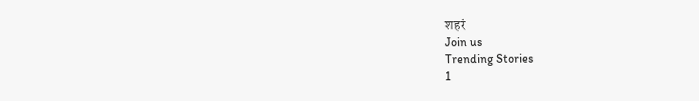शहरं
Join us
Trending Stories
1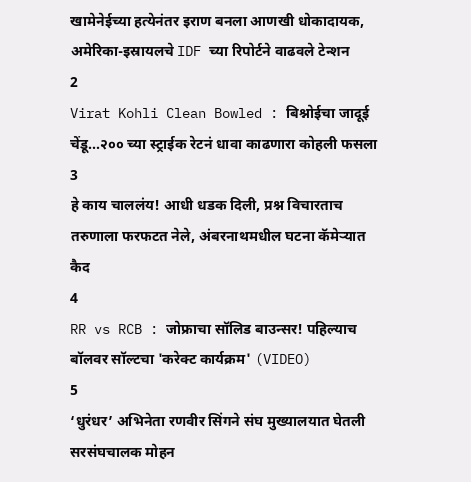खामेनेईच्या हत्येनंतर इराण बनला आणखी धोकादायक, अमेरिका-इस्रायलचे IDF च्या रिपोर्टने वाढवले टेन्शन
2
Virat Kohli Clean Bowled : बिश्नोईचा जादूई चेंडू...२०० च्या स्ट्राईक रेटनं धावा काढणारा कोहली फसला
3
हे काय चाललंय! आधी धडक दिली, प्रश्न विचारताच तरुणाला फरफटत नेले, अंबरनाथमधील घटना कॅमेऱ्यात कैद
4
RR vs RCB : जोफ्राचा सॉलिड बाउन्सर! पहिल्याच बॉलवर सॉल्टचा 'करेक्ट कार्यक्रम' (VIDEO)
5
‘धुरंधर’ अभिनेता रणवीर सिंगने संघ मुख्यालयात घेतली सरसंघचालक मोहन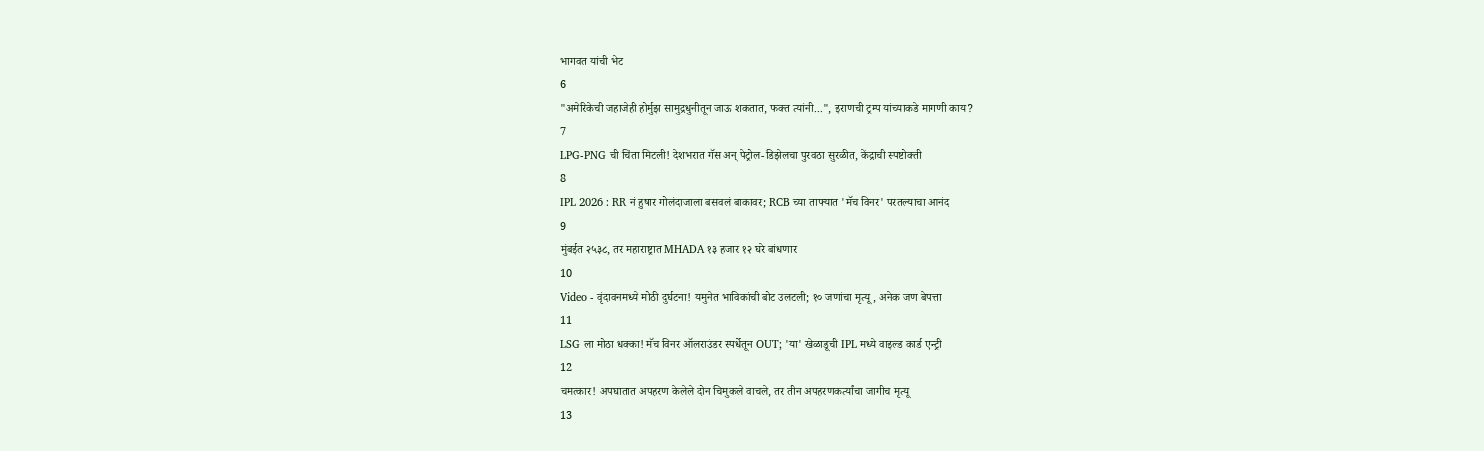भागवत यांची भेट
6
"अमेरिकेची जहाजेही होर्मुझ सामुद्रधुनीतून जाऊ शकतात, फक्त त्यांनी...", इराणची ट्रम्प यांच्याकडे मागणी काय?
7
LPG-PNG ची चिंता मिटली! देशभरात गॅस अन् पेट्रोल-डिझेलचा पुरवठा सुरळीत, केंद्राची स्पष्टोक्ती
8
IPL 2026 : RR नं हुषार गोलंदाजाला बसवलं बाकावर; RCB च्या ताफ्यात 'मॅच विनर' परतल्याचा आनंद
9
मुंबईत २५३८, तर महाराष्ट्रात MHADA १३ हजार १२ घरे बांधणार
10
Video - वृंदावनमध्ये मोठी दुर्घटना! यमुनेत भाविकांची बोट उलटली; १० जणांचा मृत्यू, अनेक जण बेपत्ता
11
LSG ला मोठा धक्का! मॅच विनर ऑलराउंडर स्पर्धेतून OUT; 'या' खेळाडूची IPL मध्ये वाइल्ड कार्ड एन्ट्री
12
चमत्कार! अपघातात अपहरण केलेले दोन चिमुकले वाचले, तर तीन अपहरणकर्त्यांचा जागीच मृत्यू
13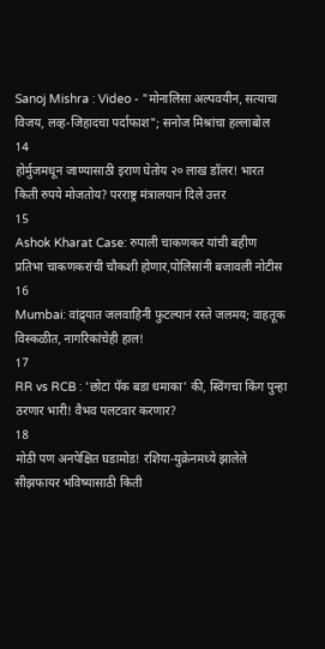Sanoj Mishra : Video - "मोनालिसा अल्पवयीन, सत्याचा विजय, लव्ह-जिहादचा पर्दाफाश"; सनोज मिश्रांचा हल्लाबोल
14
होर्मुजमधून जाण्यासाठी इराण घेतोय २० लाख डॉलर! भारत किती रुपये मोजतोय? परराष्ट्र मंत्रालयानं दिले उत्तर
15
Ashok Kharat Case: रुपाली चाकणकर यांची बहीण प्रतिभा चाकणकरांची चौकशी होणार,पोलिसांनी बजावली नोटीस
16
Mumbai: वांद्र्यात जलवाहिनी फुटल्यानं रस्ते जलमय; वाहतूक विस्कळीत, नागरिकांचेही हाल!
17
RR vs RCB : 'छोटा पॅक बडा धमाका' की, स्विंगचा किंग पुन्हा ठरणार भारी! वैभव पलटवार करणार?
18
मोठी पण अनपेक्षित घडामोड! रशिया-युक्रेनमध्ये झालेले सीझफायर भविष्यासाठी किती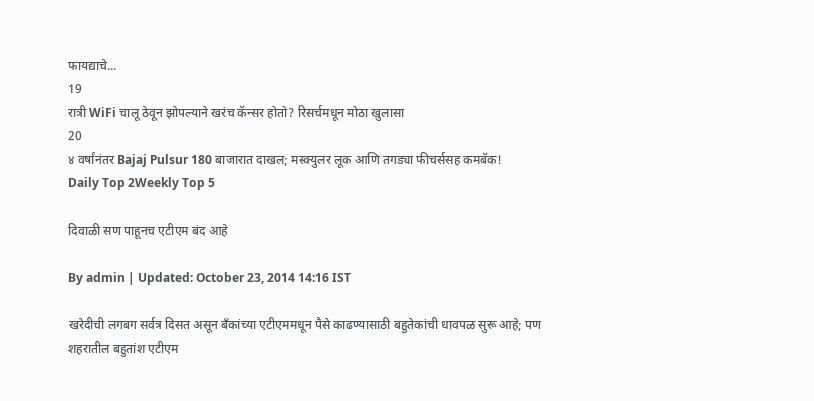फायद्याचे...
19
रात्री WiFi चालू ठेवून झोपल्याने खरंच कॅन्सर होतो? रिसर्चमधून मोठा खुलासा
20
४ वर्षांनंतर Bajaj Pulsur 180 बाजारात दाखल; मस्क्युलर लूक आणि तगड्या फीचर्ससह कमबॅक!
Daily Top 2Weekly Top 5

दिवाळी सण पाहूनच एटीएम बंद आहे

By admin | Updated: October 23, 2014 14:16 IST

खरेदीची लगबग सर्वत्र दिसत असून बँकांच्या एटीएममधून पैसे काढण्यासाठी बहुतेकांची धावपळ सुरू आहे; पण शहरातील बहुतांश एटीएम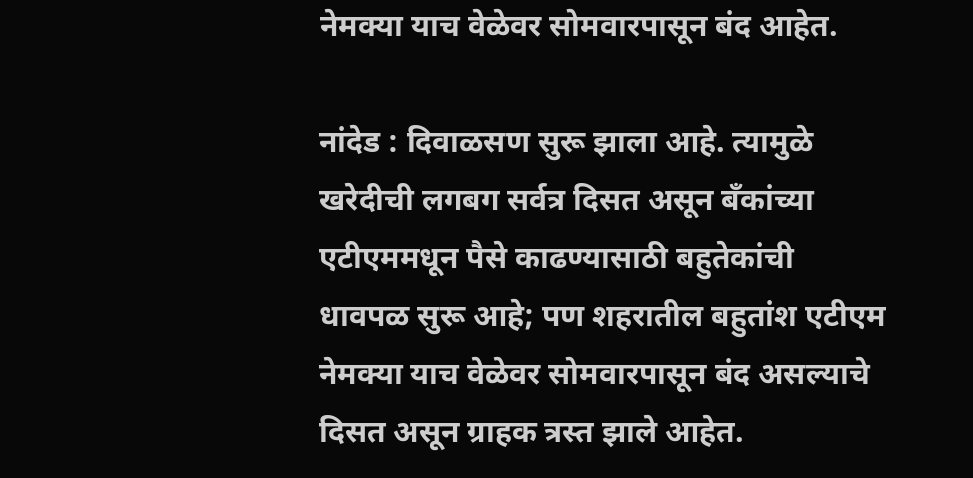नेमक्या याच वेळेवर सोमवारपासून बंद आहेत.

नांदेड : दिवाळसण सुरू झाला आहे. त्यामुळे खरेदीची लगबग सर्वत्र दिसत असून बँकांच्या एटीएममधून पैसे काढण्यासाठी बहुतेकांची धावपळ सुरू आहे; पण शहरातील बहुतांश एटीएम नेमक्या याच वेळेवर सोमवारपासून बंद असल्याचे दिसत असून ग्राहक त्रस्त झाले आहेत.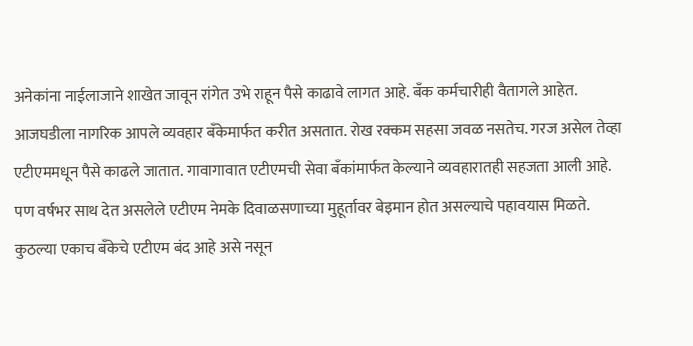अनेकांना नाईलाजाने शाखेत जावून रांगेत उभे राहून पैसे काढावे लागत आहे. बँक कर्मचारीही वैतागले आहेत. आजघडीला नागरिक आपले व्यवहार बँकेमार्फत करीत असतात. रोख रक्कम सहसा जवळ नसतेच. गरज असेल तेव्हा एटीएममधून पैसे काढले जातात. गावागावात एटीएमची सेवा बँकांमार्फत केल्याने व्यवहारातही सहजता आली आहे. पण वर्षभर साथ देत असलेले एटीएम नेमके दिवाळसणाच्या मुहूर्तावर बेइमान होत असल्याचे पहावयास मिळते.
कुठल्या एकाच बँकेचे एटीएम बंद आहे असे नसून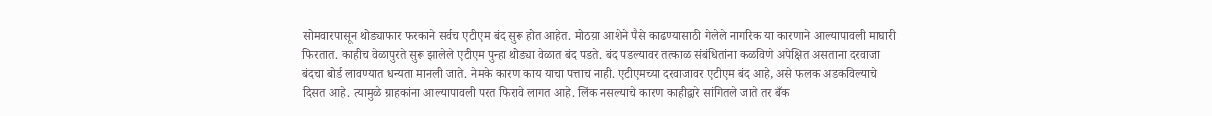सोमवारपासून थोड्याफार फरकाने सर्वच एटीएम बंद सुरू होत आहेत. मोठय़ा आशेने पैसे काढण्यासाठी गेलेले नागरिक या कारणाने आल्यापावली माघारी फिरतात. काहीच वेळापुरते सुरू झालेले एटीएम पुन्हा थोड्या वेळात बंद पडते. बंद पडल्यावर तत्काळ संबंधितांना कळविणे अपेक्षित असताना दरवाजा बंदचा बोर्ड लावण्यात धन्यता मानली जाते. नेमके कारण काय याचा पत्ताच नाही. एटीएमच्या दरवाजावर एटीएम बंद आहे, असे फलक अडकविल्याचे दिसत आहे. त्यामुळे ग्राहकांना आल्यापावली परत फिरावे लागत आहे. लिंक नसल्याचे कारण काहीद्वारे सांगितले जाते तर बँक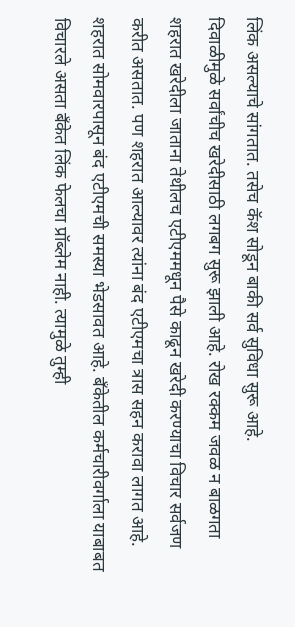लिंक असल्याचे सांगतात. तसेच कॅश सोडून बाकी सर्व सुविधा सुरू आहे.
दिवाळीमुळे सर्वांचीच खरेदीसाठी लगबग सुरू झाली आहे. रोख रक्कम जवळ न बाळगता शहरात खरेदीला जाताना तेथीलच एटीएममधून पैसे काढून खरेदी करण्याचा विचार सर्वजण करीत असतात. पण शहरात आल्यावर त्यांना बंद एटीएमचा त्रास सहन करावा लागत आहे. शहरात सोमवारपासून बंद एटीएमची समस्या भेडसावत आहे. बँकेतील कर्मचारीवर्गाला याबाबत विचारले असता बँकेत लिंक फेलचा प्रॉब्लेम नाही. त्यामुळे तुम्ही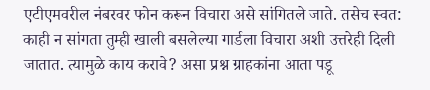एटीएमवरील नंबरवर फोन करून विचारा असे सांगितले जाते. तसेच स्वत: काही न सांगता तुम्ही खाली बसलेल्या गार्डला विचारा अशी उत्तरेही दिली जातात. त्यामुळे काय करावे? असा प्रश्न ग्राहकांना आता पडू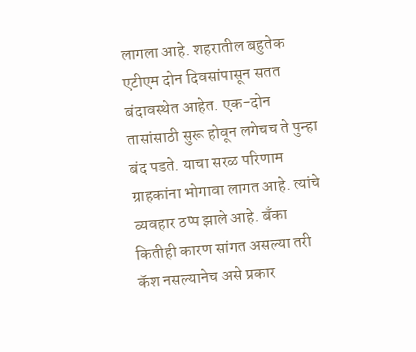लागला आहे. शहरातील बहुतेक एटीएम दोन दिवसांपासून सतत बंदावस्थेत आहेत. एक-दोन तासांसाठी सुरू होवून लगेचच ते पुन्हा बंद पडते. याचा सरळ परिणाम ग्राहकांना भोगावा लागत आहे. त्यांचे व्यवहार ठप्प झाले आहे. बँका कितीही कारण सांगत असल्या तरी कॅश नसल्यानेच असे प्रकार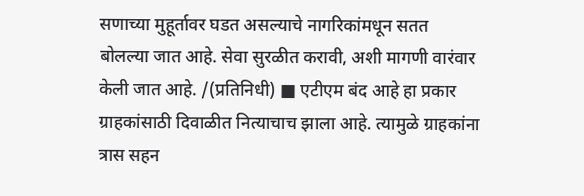सणाच्या मुहूर्तावर घडत असल्याचे नागरिकांमधून सतत बोलल्या जात आहे. सेवा सुरळीत करावी, अशी मागणी वारंवार केली जात आहे. /(प्रतिनिधी) ■ एटीएम बंद आहे हा प्रकार ग्राहकांसाठी दिवाळीत नित्याचाच झाला आहे. त्यामुळे ग्राहकांना त्रास सहन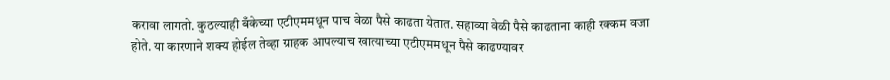करावा लागतो. कुठल्याही बँकेच्या एटीएममधून पाच वेळा पैसे काढता येतात. सहाव्या वेळी पैसे काढताना काही रक्कम वजा होते. या कारणाने शक्य होईल तेव्हा ग्राहक आपल्याच खात्याच्या एटीएममधून पैसे काढण्यावर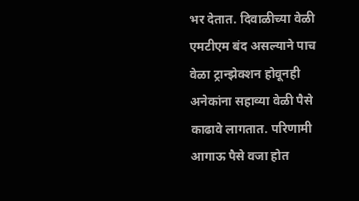भर देतात. दिवाळीच्या वेळी एमटीएम बंद असल्याने पाच वेळा ट्रान्झेक्शन होवूनही अनेकांना सहाव्या वेळी पैसे काढावे लागतात. परिणामी आगाऊ पैसे वजा होत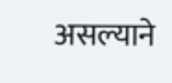असल्याने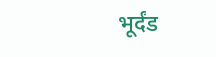भूर्दंड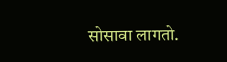सोसावा लागतो.